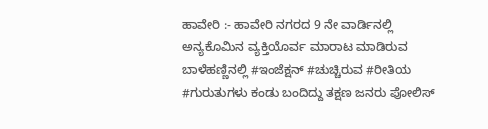ಹಾವೇರಿ :- ಹಾವೇರಿ ನಗರದ 9 ನೇ ವಾರ್ಡಿನಲ್ಲಿ ಅನ್ಯಕೊಮಿನ ವ್ಯಕ್ತಿಯೊರ್ವ ಮಾರಾಟ ಮಾಡಿರುವ ಬಾಳೆಹಣ್ಣಿನಲ್ಲಿ #ಇಂಜೆಕ್ಷನ್ #ಚುಚ್ಚಿರುವ #ರೀತಿಯ #ಗುರುತುಗಳು ಕಂಡು ಬಂದಿದ್ದು ತಕ್ಷಣ ಜನರು ಪೋಲಿಸ್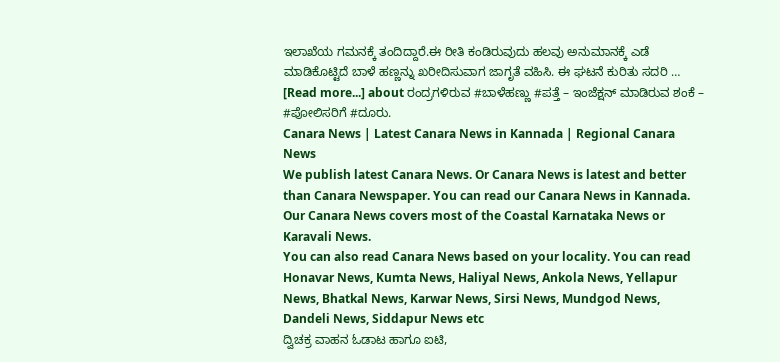ಇಲಾಖೆಯ ಗಮನಕ್ಕೆ ತಂದಿದ್ದಾರೆ.ಈ ರೀತಿ ಕಂಡಿರುವುದು ಹಲವು ಅನುಮಾನಕ್ಕೆ ಎಡೆ ಮಾಡಿಕೊಟ್ಟಿದೆ ಬಾಳೆ ಹಣ್ಣನ್ನು ಖರೀದಿಸುವಾಗ ಜಾಗೃತೆ ವಹಿಸಿ. ಈ ಘಟನೆ ಕುರಿತು ಸದರಿ … [Read more...] about ರಂದ್ರಗಳಿರುವ #ಬಾಳೆಹಣ್ಣು #ಪತ್ತೆ – ಇಂಜೆಕ್ಷನ್ ಮಾಡಿರುವ ಶಂಕೆ – #ಪೋಲಿಸರಿಗೆ #ದೂರು.
Canara News | Latest Canara News in Kannada | Regional Canara News
We publish latest Canara News. Or Canara News is latest and better than Canara Newspaper. You can read our Canara News in Kannada. Our Canara News covers most of the Coastal Karnataka News or Karavali News.
You can also read Canara News based on your locality. You can read Honavar News, Kumta News, Haliyal News, Ankola News, Yellapur News, Bhatkal News, Karwar News, Sirsi News, Mundgod News, Dandeli News, Siddapur News etc
ದ್ವಿಚಕ್ರ ವಾಹನ ಓಡಾಟ ಹಾಗೂ ಐಟಿ,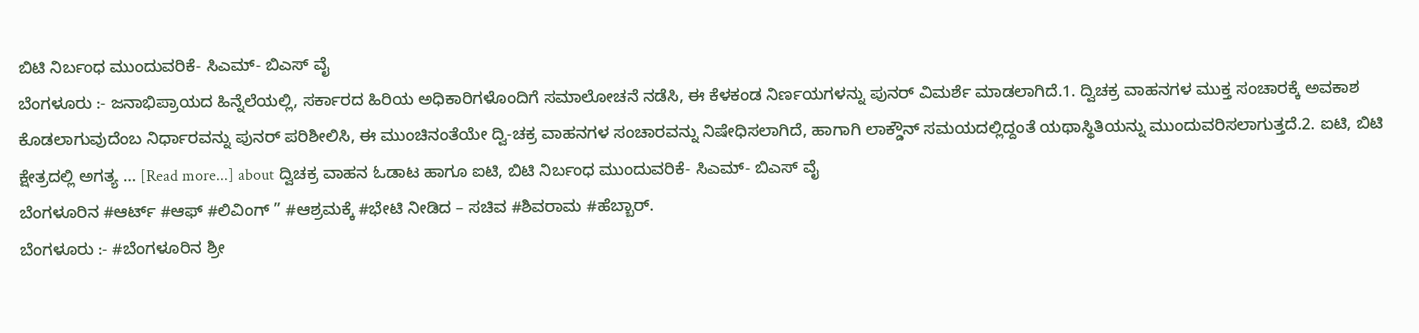ಬಿಟಿ ನಿರ್ಬಂಧ ಮುಂದುವರಿಕೆ- ಸಿಎಮ್- ಬಿಎಸ್ ವೈ
ಬೆಂಗಳೂರು :- ಜನಾಭಿಪ್ರಾಯದ ಹಿನ್ನೆಲೆಯಲ್ಲಿ, ಸರ್ಕಾರದ ಹಿರಿಯ ಅಧಿಕಾರಿಗಳೊಂದಿಗೆ ಸಮಾಲೋಚನೆ ನಡೆಸಿ, ಈ ಕೆಳಕಂಡ ನಿರ್ಣಯಗಳನ್ನು ಪುನರ್ ವಿಮರ್ಶೆ ಮಾಡಲಾಗಿದೆ.1. ದ್ವಿಚಕ್ರ ವಾಹನಗಳ ಮುಕ್ತ ಸಂಚಾರಕ್ಕೆ ಅವಕಾಶ ಕೊಡಲಾಗುವುದೆಂಬ ನಿರ್ಧಾರವನ್ನು ಪುನರ್ ಪರಿಶೀಲಿಸಿ, ಈ ಮುಂಚಿನಂತೆಯೇ ದ್ವಿ-ಚಕ್ರ ವಾಹನಗಳ ಸಂಚಾರವನ್ನು ನಿಷೇಧಿಸಲಾಗಿದೆ, ಹಾಗಾಗಿ ಲಾಕ್ಡೌನ್ ಸಮಯದಲ್ಲಿದ್ದಂತೆ ಯಥಾಸ್ಥಿತಿಯನ್ನು ಮುಂದುವರಿಸಲಾಗುತ್ತದೆ.2. ಐಟಿ, ಬಿಟಿ ಕ್ಷೇತ್ರದಲ್ಲಿ ಅಗತ್ಯ … [Read more...] about ದ್ವಿಚಕ್ರ ವಾಹನ ಓಡಾಟ ಹಾಗೂ ಐಟಿ, ಬಿಟಿ ನಿರ್ಬಂಧ ಮುಂದುವರಿಕೆ- ಸಿಎಮ್- ಬಿಎಸ್ ವೈ
ಬೆಂಗಳೂರಿನ #ಆರ್ಟ್ #ಆಫ್ #ಲಿವಿಂಗ್ ” #ಆಶ್ರಮಕ್ಕೆ #ಭೇಟಿ ನೀಡಿದ – ಸಚಿವ #ಶಿವರಾಮ #ಹೆಬ್ಬಾರ್.
ಬೆಂಗಳೂರು :- #ಬೆಂಗಳೂರಿನ ಶ್ರೀ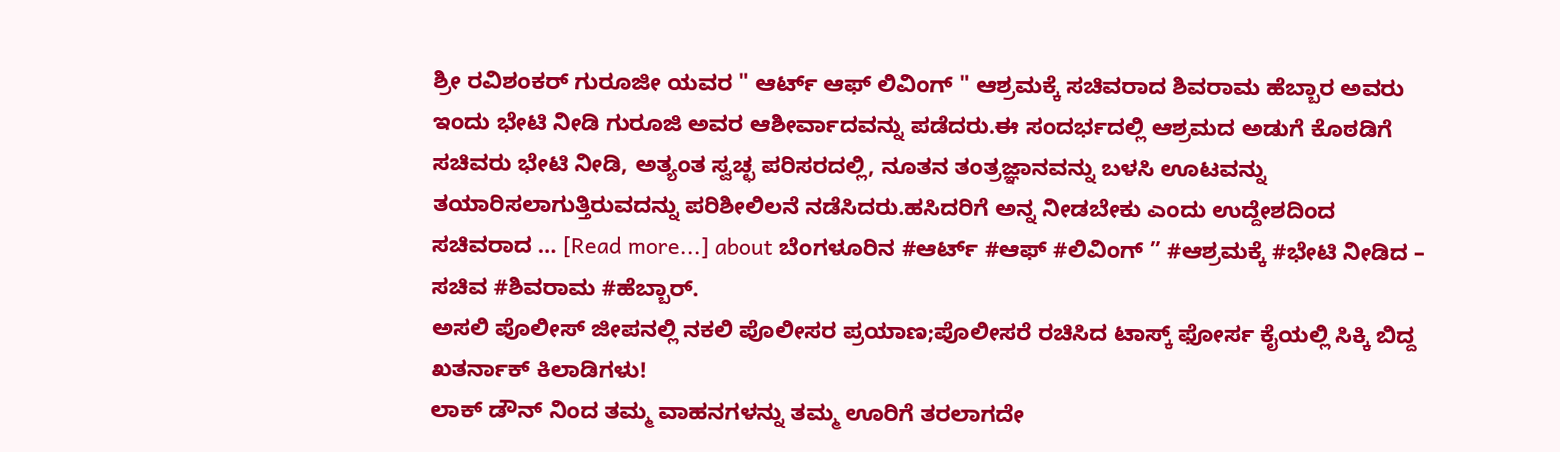ಶ್ರೀ ರವಿಶಂಕರ್ ಗುರೂಜೀ ಯವರ " ಆರ್ಟ್ ಆಫ್ ಲಿವಿಂಗ್ " ಆಶ್ರಮಕ್ಕೆ ಸಚಿವರಾದ ಶಿವರಾಮ ಹೆಬ್ಬಾರ ಅವರು ಇಂದು ಭೇಟಿ ನೀಡಿ ಗುರೂಜಿ ಅವರ ಆಶೀರ್ವಾದವನ್ನು ಪಡೆದರು.ಈ ಸಂದರ್ಭದಲ್ಲಿ ಆಶ್ರಮದ ಅಡುಗೆ ಕೊಠಡಿಗೆ ಸಚಿವರು ಭೇಟಿ ನೀಡಿ, ಅತ್ಯಂತ ಸ್ವಚ್ಛ ಪರಿಸರದಲ್ಲಿ, ನೂತನ ತಂತ್ರಜ್ಞಾನವನ್ನು ಬಳಸಿ ಊಟವನ್ನು ತಯಾರಿಸಲಾಗುತ್ತಿರುವದನ್ನು ಪರಿಶೀಲಿಲನೆ ನಡೆಸಿದರು.ಹಸಿದರಿಗೆ ಅನ್ನ ನೀಡಬೇಕು ಎಂದು ಉದ್ದೇಶದಿಂದ ಸಚಿವರಾದ … [Read more...] about ಬೆಂಗಳೂರಿನ #ಆರ್ಟ್ #ಆಫ್ #ಲಿವಿಂಗ್ ” #ಆಶ್ರಮಕ್ಕೆ #ಭೇಟಿ ನೀಡಿದ – ಸಚಿವ #ಶಿವರಾಮ #ಹೆಬ್ಬಾರ್.
ಅಸಲಿ ಪೊಲೀಸ್ ಜೀಪನಲ್ಲಿ ನಕಲಿ ಪೊಲೀಸರ ಪ್ರಯಾಣ;ಪೊಲೀಸರೆ ರಚಿಸಿದ ಟಾಸ್ಕ್ ಫೋರ್ಸ ಕೈಯಲ್ಲಿ ಸಿಕ್ಕಿ ಬಿದ್ದ ಖತರ್ನಾಕ್ ಕಿಲಾಡಿಗಳು!
ಲಾಕ್ ಡೌನ್ ನಿಂದ ತಮ್ಮ ವಾಹನಗಳನ್ನು ತಮ್ಮ ಊರಿಗೆ ತರಲಾಗದೇ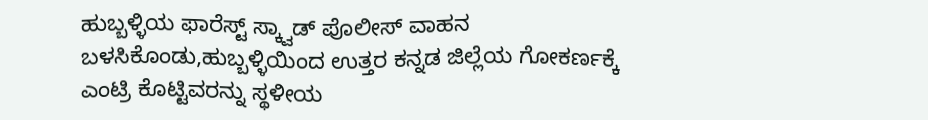ಹುಬ್ಬಳ್ಳಿಯ ಫಾರೆಸ್ಟ್ ಸ್ಕ್ವಾಡ್ ಪೊಲೀಸ್ ವಾಹನ ಬಳಸಿಕೊಂಡು,ಹುಬ್ಬಳ್ಳಿಯಿಂದ ಉತ್ತರ ಕನ್ನಡ ಜಿಲ್ಲೆಯ ಗೋಕರ್ಣಕ್ಕೆ ಎಂಟ್ರಿ ಕೊಟ್ಟಿವರನ್ನು ಸ್ಥಳೀಯ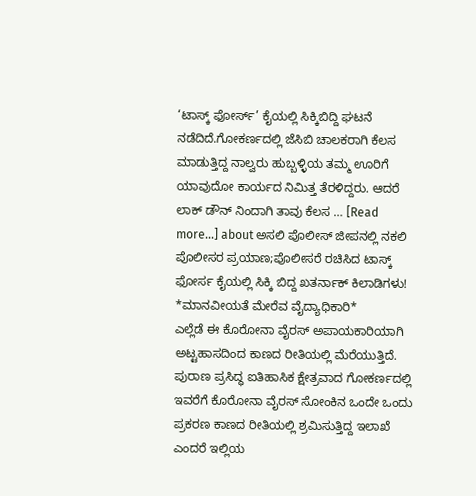‘ಟಾಸ್ಕ್ ಫೋರ್ಸ್’ ಕೈಯಲ್ಲಿ ಸಿಕ್ಕಿಬಿದ್ದಿ ಘಟನೆ ನಡೆದಿದೆ.ಗೋಕರ್ಣದಲ್ಲಿ ಜೆಸಿಬಿ ಚಾಲಕರಾಗಿ ಕೆಲಸ ಮಾಡುತ್ತಿದ್ದ ನಾಲ್ವರು ಹುಬ್ಬಳ್ಳಿಯ ತಮ್ಮ ಊರಿಗೆ ಯಾವುದೋ ಕಾರ್ಯದ ನಿಮಿತ್ತ ತೆರಳಿದ್ದರು. ಆದರೆ ಲಾಕ್ ಡೌನ್ ನಿಂದಾಗಿ ತಾವು ಕೆಲಸ … [Read more...] about ಅಸಲಿ ಪೊಲೀಸ್ ಜೀಪನಲ್ಲಿ ನಕಲಿ ಪೊಲೀಸರ ಪ್ರಯಾಣ;ಪೊಲೀಸರೆ ರಚಿಸಿದ ಟಾಸ್ಕ್ ಫೋರ್ಸ ಕೈಯಲ್ಲಿ ಸಿಕ್ಕಿ ಬಿದ್ದ ಖತರ್ನಾಕ್ ಕಿಲಾಡಿಗಳು!
*ಮಾನವೀಯತೆ ಮೇರೆವ ವೈದ್ಯಾಧಿಕಾರಿ*
ಎಲ್ಲೆಡೆ ಈ ಕೊರೋನಾ ವೈರಸ್ ಅಪಾಯಕಾರಿಯಾಗಿ ಅಟ್ಟಹಾಸದಿಂದ ಕಾಣದ ರೀತಿಯಲ್ಲಿ ಮೆರೆಯುತ್ತಿದೆ. ಪುರಾಣ ಪ್ರಸಿದ್ಧ ಐತಿಹಾಸಿಕ ಕ್ಷೇತ್ರವಾದ ಗೋಕರ್ಣದಲ್ಲಿ ಇವರೆಗೆ ಕೊರೋನಾ ವೈರಸ್ ಸೋಂಕಿನ ಒಂದೇ ಒಂದು ಪ್ರಕರಣ ಕಾಣದ ರೀತಿಯಲ್ಲಿ ಶ್ರಮಿಸುತ್ತಿದ್ದ ಇಲಾಖೆ ಎಂದರೆ ಇಲ್ಲಿಯ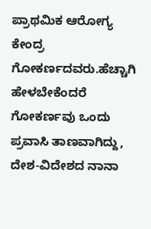ಪ್ರಾಥಮಿಕ ಆರೋಗ್ಯ ಕೇಂದ್ರ ಗೋಕರ್ಣದವರು.ಹೆಚ್ಚಾಗಿ ಹೇಳಬೇಕೆಂದರೆ ಗೋಕರ್ಣವು ಒಂದು ಪ್ರವಾಸಿ ತಾಣವಾಗಿದ್ದು, ದೇಶ-ವಿದೇಶದ ನಾನಾ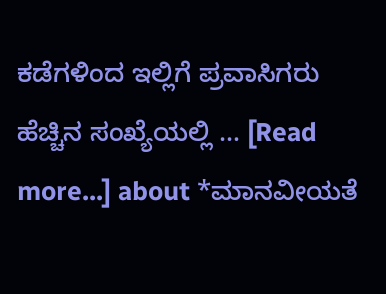ಕಡೆಗಳಿಂದ ಇಲ್ಲಿಗೆ ಪ್ರವಾಸಿಗರು ಹೆಚ್ಚಿನ ಸಂಖ್ಯೆಯಲ್ಲಿ … [Read more...] about *ಮಾನವೀಯತೆ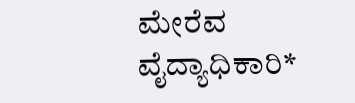ಮೇರೆವ ವೈದ್ಯಾಧಿಕಾರಿ*